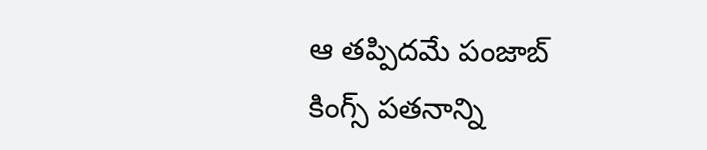ఆ తప్పిదమే పంజాబ్ కింగ్స్ పతనాన్ని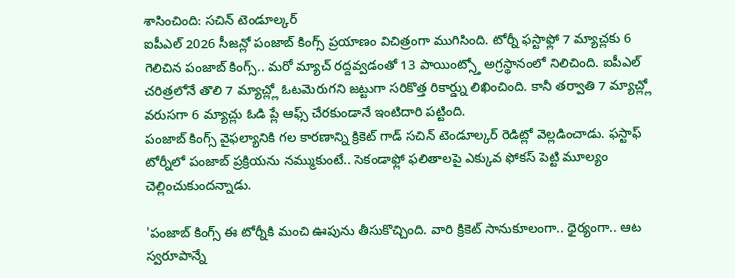శాసించింది: సచిన్ టెండూల్కర్
ఐపీఎల్ 2026 సీజన్లో పంజాబ్ కింగ్స్ ప్రయాణం విచిత్రంగా ముగిసింది. టోర్నీ ఫస్టాఫ్లో 7 మ్యాచ్లకు 6 గెలిచిన పంజాబ్ కింగ్స్.. మరో మ్యాచ్ రద్దవ్వడంతో 13 పాయింట్స్తో అగ్రస్థానంలో నిలిచింది. ఐపీఎల్ చరిత్రలోనే తొలి 7 మ్యాచ్ల్లో ఓటమెరుగని జట్టుగా సరికొత్త రికార్డ్ను లిఖించింది. కానీ తర్వాతి 7 మ్యాచ్ల్లో వరుసగా 6 మ్యాచ్లు ఓడి ప్లే ఆఫ్స్ చేరకుండానే ఇంటిదారి పట్టింది.
పంజాబ్ కింగ్స్ వైఫల్యానికి గల కారణాన్ని క్రికెట్ గాడ్ సచిన్ టెండూల్కర్ రెడిట్లో వెల్లడించాడు. ఫస్టాఫ్ టోర్నీలో పంజాబ్ ప్రక్రియను నమ్ముకుంటే.. సెకండాఫ్లో ఫలితాలపై ఎక్కువ ఫోకస్ పెట్టి మూల్యం చెల్లించుకుందన్నాడు.

'పంజాబ్ కింగ్స్ ఈ టోర్నీకి మంచి ఊపును తీసుకొచ్చింది. వారి క్రికెట్ సానుకూలంగా.. ధైర్యంగా.. ఆట స్వరూపాన్నే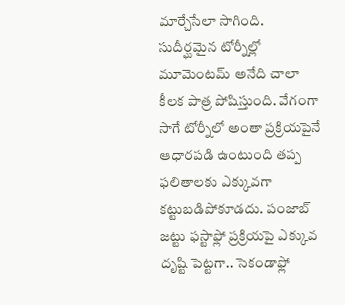మార్చేసేలా సాగింది. సుదీర్ఘమైన టోర్నీల్లో మూమెంటమ్ అనేది చాలా కీలక పాత్ర పోషిస్తుంది. వేగంగా సాగే టోర్నీలో అంతా ప్రక్రియపైనే ఆధారపడి ఉంటుంది తప్ప ఫలితాలకు ఎక్కువగా కట్టుబడిపోకూడదు. పంజాబ్ జట్టు ఫస్టాఫ్లో ప్రక్రియపై ఎక్కువ దృష్టి పెట్టగా.. సెకండాఫ్లో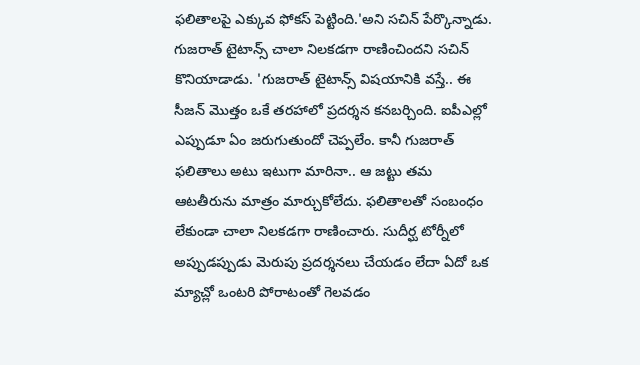ఫలితాలపై ఎక్కువ ఫోకస్ పెట్టింది.'అని సచిన్ పేర్కొన్నాడు.
గుజరాత్ టైటాన్స్ చాలా నిలకడగా రాణించిందని సచిన్ కొనియాడాడు. 'గుజరాత్ టైటాన్స్ విషయానికి వస్తే.. ఈ సీజన్ మొత్తం ఒకే తరహాలో ప్రదర్శన కనబర్చింది. ఐపీఎల్లో ఎప్పుడూ ఏం జరుగుతుందో చెప్పలేం. కానీ గుజరాత్ ఫలితాలు అటు ఇటుగా మారినా.. ఆ జట్టు తమ ఆటతీరును మాత్రం మార్చుకోలేదు. ఫలితాలతో సంబంధం లేకుండా చాలా నిలకడగా రాణించారు. సుదీర్ఘ టోర్నీలో అప్పుడప్పుడు మెరుపు ప్రదర్శనలు చేయడం లేదా ఏదో ఒక మ్యాచ్లో ఒంటరి పోరాటంతో గెలవడం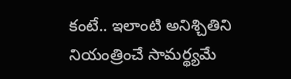కంటే.. ఇలాంటి అనిశ్చితిని నియంత్రించే సామర్థ్యమే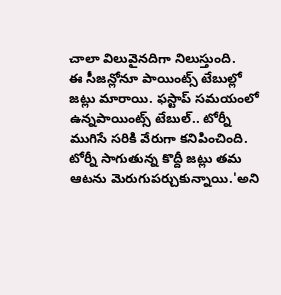చాలా విలువైనదిగా నిలుస్తుంది.
ఈ సీజన్లోనూ పాయింట్స్ టేబుల్లో జట్లు మారాయి. ఫస్టాప్ సమయంలో ఉన్నపాయింట్స్ టేబుల్.. టోర్నీ ముగిసే సరికి వేరుగా కనిపించింది. టోర్నీ సాగుతున్న కొద్దీ జట్లు తమ ఆటను మెరుగుపర్చుకున్నాయి.'అని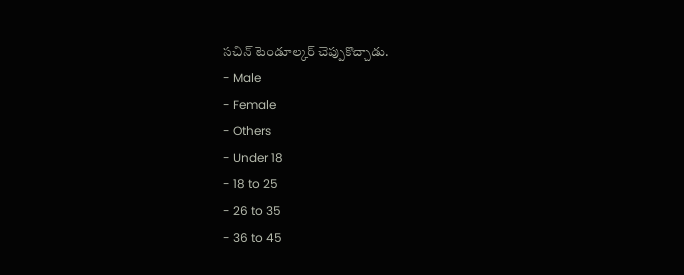సచిన్ టెండూల్కర్ చెప్పుకొచ్చాడు.
- Male
- Female
- Others
- Under 18
- 18 to 25
- 26 to 35
- 36 to 45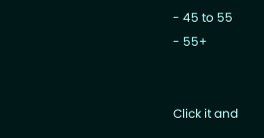- 45 to 55
- 55+


Click it and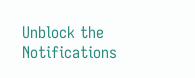Unblock the Notifications